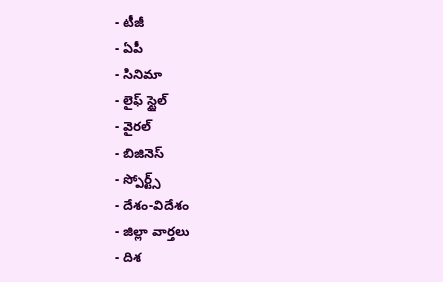- టీజీ
- ఏపీ
- సినిమా
- లైఫ్ స్టైల్
- వైరల్
- బిజినెస్
- స్పోర్ట్స్
- దేశం-విదేశం
- జిల్లా వార్తలు
- దిశ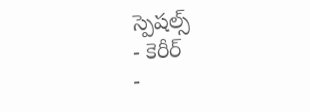స్పెషల్స్
- కెరీర్
-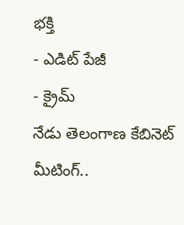భక్తి
- ఎడిట్ పేజీ
- క్రైమ్
నేడు తెలంగాణ కేబినెట్ మీటింగ్..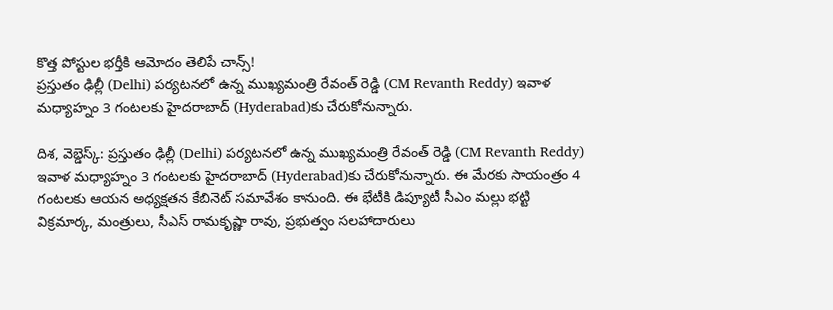కొత్త పోస్టుల భర్తీకి ఆమోదం తెలిపే చాన్స్!
ప్రస్తుతం ఢిల్లీ (Delhi) పర్యటనలో ఉన్న ముఖ్యమంత్రి రేవంత్ రెడ్డి (CM Revanth Reddy) ఇవాళ మధ్యాహ్నం 3 గంటలకు హైదరాబాద్ (Hyderabad)కు చేరుకోనున్నారు.

దిశ, వెబ్డెస్క్: ప్రస్తుతం ఢిల్లీ (Delhi) పర్యటనలో ఉన్న ముఖ్యమంత్రి రేవంత్ రెడ్డి (CM Revanth Reddy) ఇవాళ మధ్యాహ్నం 3 గంటలకు హైదరాబాద్ (Hyderabad)కు చేరుకోనున్నారు. ఈ మేరకు సాయంత్రం 4 గంటలకు ఆయన అధ్యక్షతన కేబినెట్ సమావేశం కానుంది. ఈ భేటీకి డిప్యూటీ సీఎం మల్లు భట్టి విక్రమార్క, మంత్రులు, సీఎస్ రామకృష్ణా రావు, ప్రభుత్వం సలహాదారులు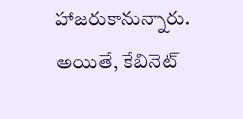హాజరుకానున్నారు. అయితే, కేబినెట్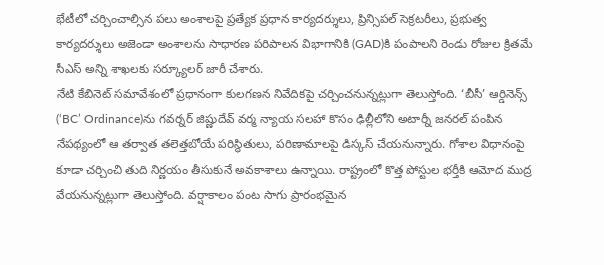భేటీలో చర్చించాల్సిన పలు అంశాలపై ప్రత్యేక ప్రధాన కార్యదర్శులు, ప్రిన్సిపల్ సెక్రటరీలు, ప్రభుత్వ కార్యదర్శులు అజెండా అంశాలను సాధారణ పరిపాలన విభాగానికి (GAD)కి పంపాలని రెండు రోజుల క్రితమే సీఎస్ అన్ని శాఖలకు సర్క్యూలర్ జారీ చేశారు.
నేటి కేబినెట్ సమావేశంలో ప్రధానంగా కులగణన నివేదికపై చర్చించనున్నట్లుగా తెలుస్తోంది. ‘బీసీ’ ఆర్డినెన్స్ (‘BC’ Ordinance)ను గవర్నర్ జిష్ణుదేవ్ వర్మ న్యాయ సలహా కొసం ఢిల్లీలోని అటార్నీ జనరల్ పంపిన నేపథ్యంలో ఆ తర్వాత తలెత్తబోయే పరిస్థితులు, పరిణామాలపై డిస్కస్ చేయనున్నారు. గోశాల విధానంపై కూడా చర్చించి తుది నిర్ణయం తీసుకునే అవకాశాలు ఉన్నాయి. రాష్ట్రంలో కొత్త పోస్టుల భర్తీకి ఆమోద ముద్ర వేయనున్నట్లుగా తెలుస్తోంది. వర్షాకాలం పంట సాగు ప్రారంభమైన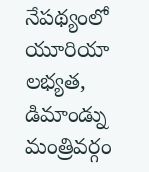నేపథ్యంలో యూరియా లభ్యత, డిమాండ్ను మంత్రివర్గం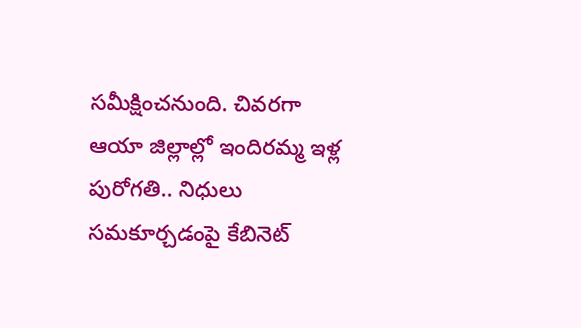సమీక్షించనుంది. చివరగా ఆయా జిల్లాల్లో ఇందిరమ్మ ఇళ్ల పురోగతి.. నిధులు సమకూర్చడంపై కేబినెట్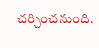చర్చించనుంది.